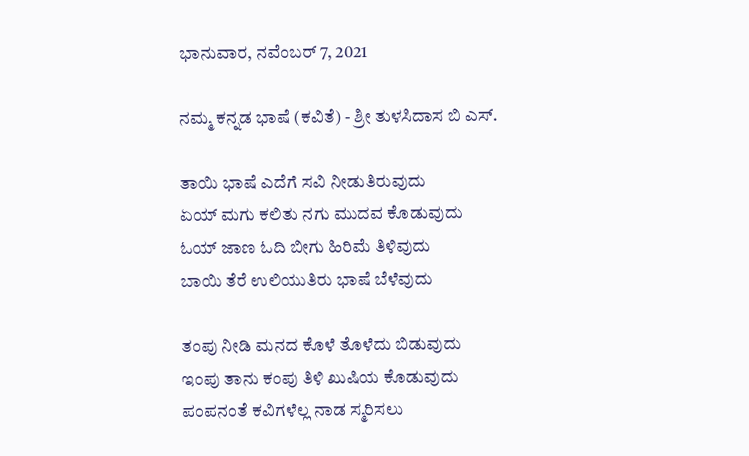ಭಾನುವಾರ, ನವೆಂಬರ್ 7, 2021

ನಮ್ಮ ಕನ್ನಡ ಭಾಷೆ (ಕವಿತೆ) - ಶ್ರೀ ತುಳಸಿದಾಸ ಬಿ ಎಸ್.

ತಾಯಿ ಭಾಷೆ ಎದೆಗೆ ಸವಿ ನೀಡುತಿರುವುದು
ಏಯ್ ಮಗು ಕಲಿತು ನಗು ಮುದವ ಕೊಡುವುದು
ಓಯ್ ಜಾಣ ಓದಿ ಬೀಗು ಹಿರಿಮೆ ತಿಳಿವುದು
ಬಾಯಿ ತೆರೆ ಉಲಿಯುತಿರು ಭಾಷೆ ಬೆಳೆವುದು

ತಂಪು ನೀಡಿ ಮನದ ಕೊಳೆ ತೊಳೆದು ಬಿಡುವುದು
ಇಂಪು ತಾನು ಕಂಪು ತಿಳಿ ಖುಷಿಯ ಕೊಡುವುದು
ಪಂಪನಂತೆ ಕವಿಗಳೆಲ್ಲ ನಾಡ ಸ್ಮರಿಸಲು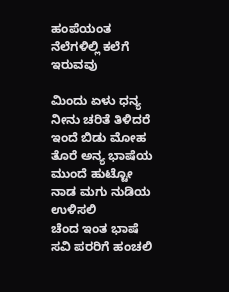ಹಂಪೆಯಂತ ನೆಲೆಗಳಿಲ್ಲಿ ಕಲೆಗೆ ಇರುವವು

ಮಿಂದು ಏಳು ಧನ್ಯ ನೀನು ಚರಿತೆ ತಿಳಿದರೆ
ಇಂದೆ ಬಿಡು ಮೋಹ ತೊರೆ ಅನ್ಯ ಭಾಷೆಯ
ಮುಂದೆ ಹುಟ್ಟೋ ನಾಡ ಮಗು ನುಡಿಯ ಉಳಿಸಲಿ
ಚೆಂದ ಇಂತ ಭಾಷೆ ಸವಿ ಪರರಿಗೆ ಹಂಚಲಿ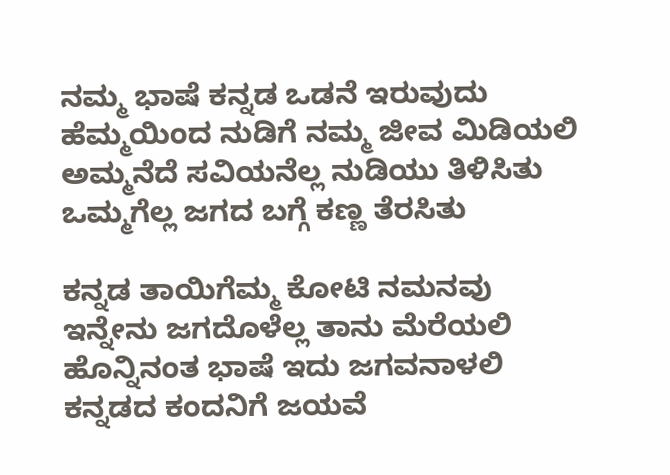ನಮ್ಮ ಭಾಷೆ ಕನ್ನಡ ಒಡನೆ ಇರುವುದು
ಹೆಮ್ಮಯಿಂದ ನುಡಿಗೆ ನಮ್ಮ ಜೀವ ಮಿಡಿಯಲಿ
ಅಮ್ಮನೆದೆ ಸವಿಯನೆಲ್ಲ ನುಡಿಯು ತಿಳಿಸಿತು
ಒಮ್ಮಗೆಲ್ಲ ಜಗದ ಬಗ್ಗೆ ಕಣ್ಣ ತೆರಸಿತು

ಕನ್ನಡ ತಾಯಿಗೆಮ್ಮ ಕೋಟಿ ನಮನವು
ಇನ್ನೇನು ಜಗದೊಳೆಲ್ಲ ತಾನು ಮೆರೆಯಲಿ
ಹೊನ್ನಿನಂತ ಭಾಷೆ ಇದು ಜಗವನಾಳಲಿ
ಕನ್ನಡದ ಕಂದನಿಗೆ ಜಯವೆ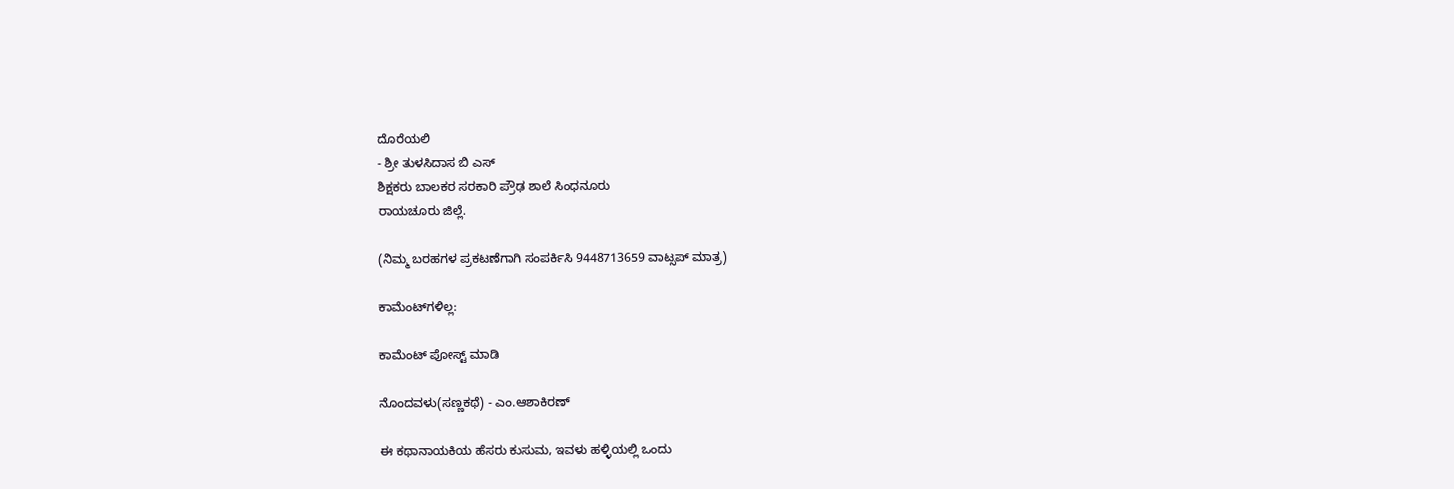ದೊರೆಯಲಿ
- ಶ್ರೀ ತುಳಸಿದಾಸ ಬಿ ಎಸ್
ಶಿಕ್ಷಕರು ಬಾಲಕರ ಸರಕಾರಿ ಪ್ರೌಢ ಶಾಲೆ ಸಿಂಧನೂರು
ರಾಯಚೂರು ಜಿಲ್ಲೆ.

(ನಿಮ್ಮ ಬರಹಗಳ ಪ್ರಕಟಣೆಗಾಗಿ ಸಂಪರ್ಕಿಸಿ 9448713659 ವಾಟ್ಸಪ್ ಮಾತ್ರ)

ಕಾಮೆಂಟ್‌ಗಳಿಲ್ಲ:

ಕಾಮೆಂಟ್‌‌ ಪೋಸ್ಟ್‌ ಮಾಡಿ

ನೊಂದವಳು(ಸಣ್ಣಕಥೆ) - ಎಂ.ಆಶಾಕಿರಣ್

ಈ ಕಥಾನಾಯಕಿಯ ಹೆಸರು ಕುಸುಮ, ಇವಳು ಹಳ್ಳಿಯಲ್ಲಿ ಒಂದು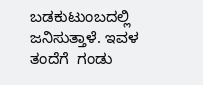ಬಡಕುಟುಂಬದಲ್ಲಿ ಜನಿಸುತ್ತಾಳೆ. ಇವಳ ತಂದೆಗೆ  ಗಂಡು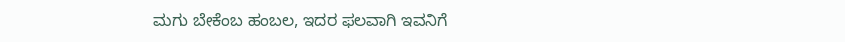ಮಗು ಬೇಕೆಂಬ ಹಂಬಲ, ಇದರ ಫಲವಾಗಿ ಇವನಿಗೆ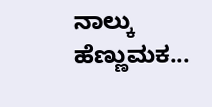ನಾಲ್ಕು ಹೆಣ್ಣುಮಕ...